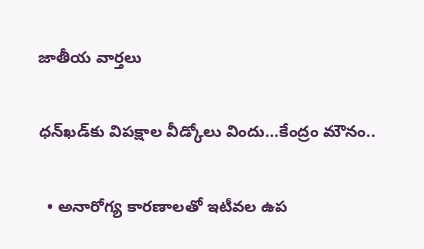జాతీయ వార్తలు

ధన్‌ఖడ్‌కు విపక్షాల వీడ్కోలు విందు…కేంద్రం మౌనం..

  • అనారోగ్య కారణాలతో ఇటీవల ఉప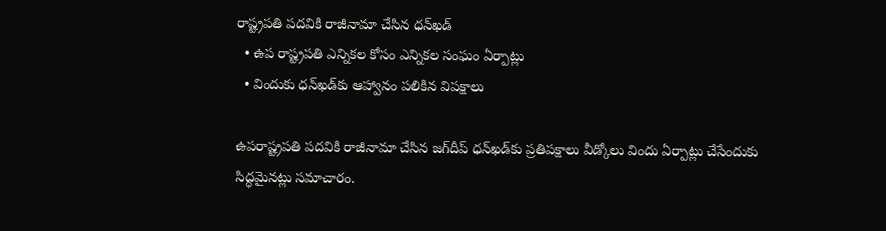రాష్ట్రపతి పదవికి రాజీనామా చేసిన ధన్‌ఖడ్
  • ఉప రాష్ట్రపతి ఎన్నికల కోసం ఎన్నికల సంఘం ఏర్పాట్లు
  • విందుకు ధన్‌ఖడ్‌కు ఆహ్వానం పలికిన విపక్షాలు

ఉపరాష్ట్రపతి పదవికి రాజీనామా చేసిన జగ్‌దీప్ ధన్‌ఖడ్‌కు ప్రతిపక్షాలు వీడ్కోలు విందు ఏర్పాట్లు చేసేందుకు సిద్ధమైనట్లు సమాచారం.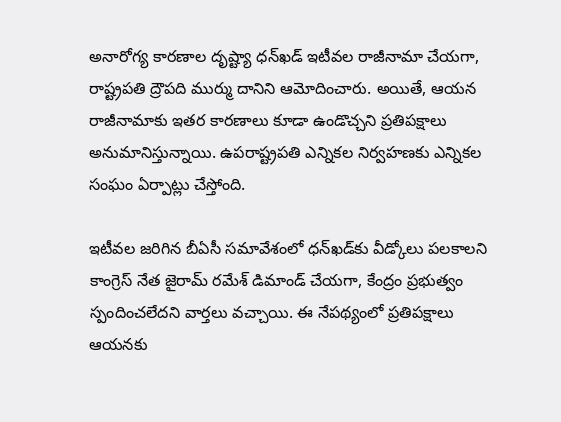అనారోగ్య కారణాల దృష్ట్యా ధన్‌ఖడ్ ఇటీవల రాజీనామా చేయగా, రాష్ట్రపతి ద్రౌపది ముర్ము దానిని ఆమోదించారు. అయితే, ఆయన రాజీనామాకు ఇతర కారణాలు కూడా ఉండొచ్చని ప్రతిపక్షాలు అనుమానిస్తున్నాయి. ఉపరాష్ట్రపతి ఎన్నికల నిర్వహణకు ఎన్నికల సంఘం ఏర్పాట్లు చేస్తోంది.

ఇటీవల జరిగిన బీఏసీ సమావేశంలో ధన్‌ఖడ్‌కు వీడ్కోలు పలకాలని కాంగ్రెస్ నేత జైరామ్ రమేశ్ డిమాండ్ చేయగా, కేంద్రం ప్రభుత్వం స్పందించలేదని వార్తలు వచ్చాయి. ఈ నేపథ్యంలో ప్రతిపక్షాలు ఆయనకు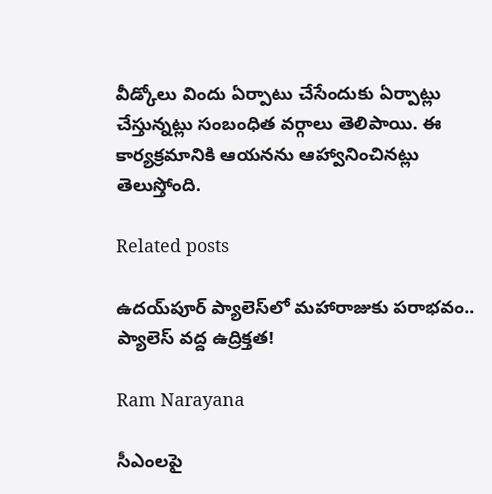వీడ్కోలు విందు ఏర్పాటు చేసేందుకు ఏర్పాట్లు చేస్తున్నట్లు సంబంధిత వర్గాలు తెలిపాయి. ఈ కార్యక్రమానికి ఆయనను ఆహ్వానించినట్లు తెలుస్తోంది.

Related posts

ఉదయ్‌పూర్ ప్యాలెస్‌లో మహారాజుకు పరాభవం.. ప్యాలెస్ వద్ద ఉద్రిక్తత!

Ram Narayana

సీఎంలపై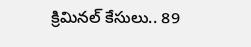క్రిమినల్ కేసులు.. 89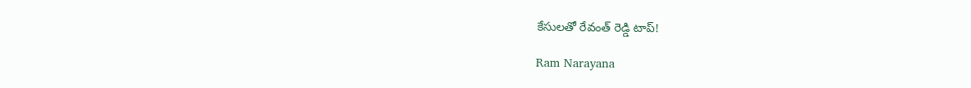కేసులతో రేవంత్ రెడ్డి టాప్!

Ram Narayana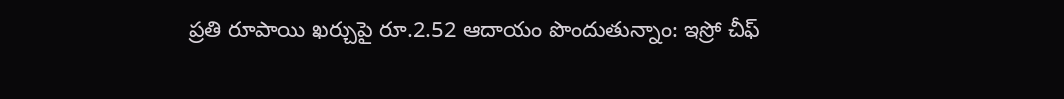ప్రతి రూపాయి ఖర్చుపై రూ.2.52 ఆదాయం పొందుతున్నాం: ఇస్రో చీఫ్‌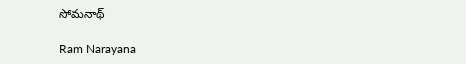సోమనాథ్‌

Ram Narayana